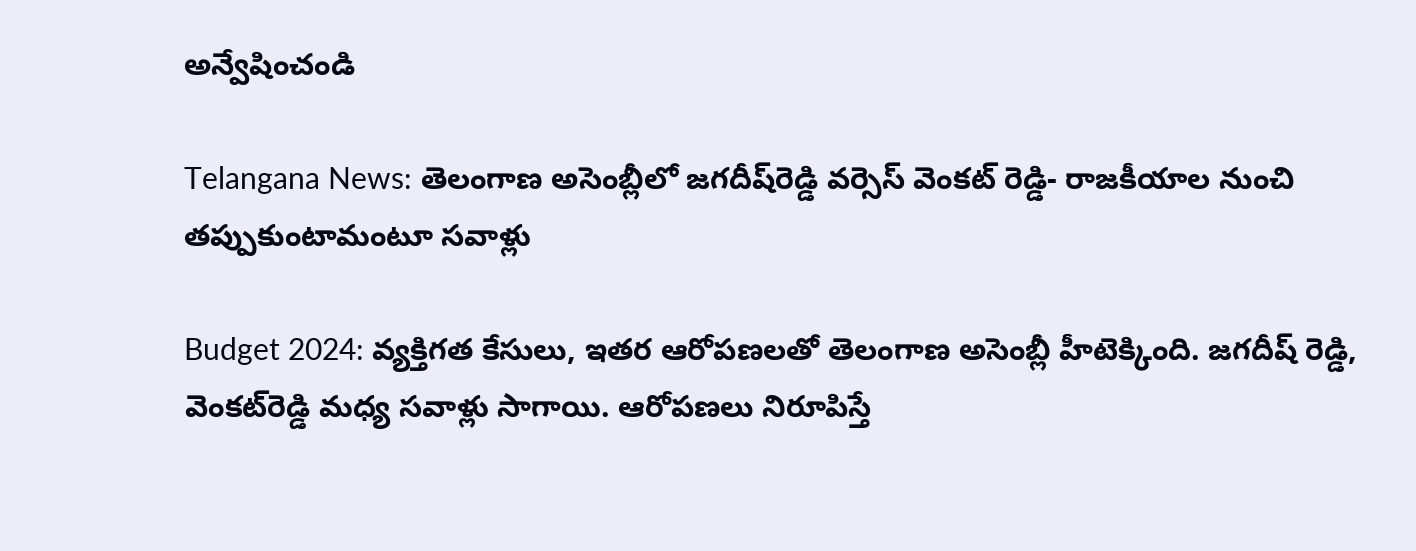అన్వేషించండి

Telangana News: తెలంగాణ అసెంబ్లీలో జగదీష్‌రెడ్డి వర్సెస్‌ వెంకట్‌ రెడ్డి- రాజకీయాల నుంచి తప్పుకుంటామంటూ సవాళ్లు

Budget 2024: వ్యక్తిగత కేసులు, ఇతర ఆరోపణలతో తెలంగాణ అసెంబ్లీ హీటెక్కింది. జగదీష్‌ రెడ్డి, వెంకట్‌రెడ్డి మధ్య సవాళ్లు సాగాయి. ఆరోపణలు నిరూపిస్తే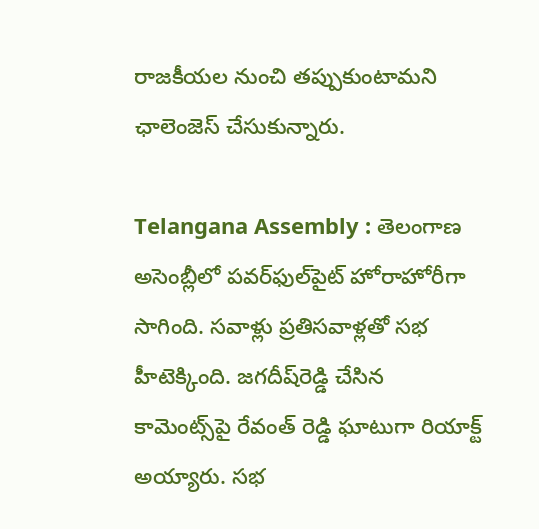రాజకీయల నుంచి తప్పుకుంటామని ఛాలెంజెస్ చేసుకున్నారు.

Telangana Assembly : తెలంగాణ అసెంబ్లీలో పవర్‌ఫుల్‌పైట్‌ హోరాహోరీగా సాగింది. సవాళ్లు ప్రతిసవాళ్లతో సభ హీటెక్కింది. జగదీష్‌రెడ్డి చేసిన కామెంట్స్‌పై రేవంత్ రెడ్డి ఘాటుగా రియాక్ట్ అయ్యారు. సభ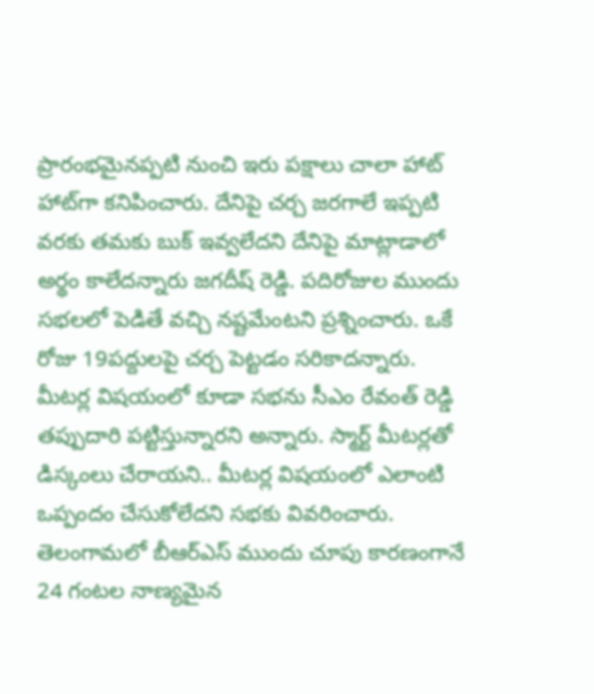ప్రారంభమైనప్పటి నుంచి ఇరు పక్షాలు చాలా హాట్ హాట్‌గా కనిపించారు. దేనిపై చర్చ జరగాలే ఇప్పటి వరకు తమకు బుక్ ఇవ్వలేదని దేనిపై మాట్లాడాలో అర్థం కాలేదన్నారు జగదీష్ రెడ్డి. పదిరోజుల ముందు సభలలో పెడితే వచ్చి నష్టమేంటని ప్రశ్నించారు. ఒకే రోజు 19పద్దులపై చర్చ పెట్టడం సరికాదన్నారు. మీటర్ల విషయంలో కూడా సభను సీఎం రేవంత్ రెడ్డి తప్పుదారి పట్టిస్తున్నారని అన్నారు. స్మార్ట్ మీటర్లతో డిస్కంలు చేరాయని.. మీటర్ల విషయంలో ఎలాంటి ఒప్పందం చేసుకోలేదని సభకు వివరించారు. తెలంగామలో బీఆర్‌ఎస్ ముందు చూపు కారణంగానే 24 గంటల నాణ్యమైన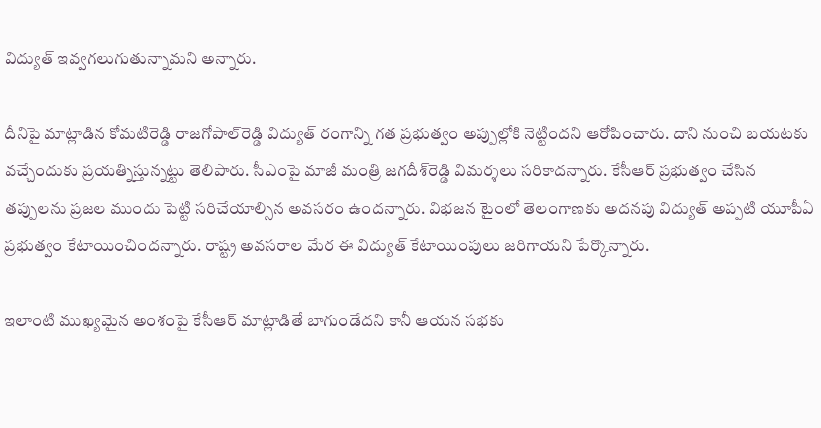విద్యుత్ ఇవ్వగలుగుతున్నామని అన్నారు.

దీనిపై మాట్లాడిన కోమటిరెడ్డి రాజగోపాల్‌రెడ్డి విద్యుత్ రంగాన్ని గత ప్రభుత్వం అప్పుల్లోకి నెట్టిందని ఆరోపించారు. దాని నుంచి బయటకు వచ్చేందుకు ప్రయత్నిస్తున్నట్టు తెలిపారు. సీఎంపై మాజీ మంత్రి జగదీశ్‌రెడ్డి విమర్శలు సరికాదన్నారు. కేసీఆర్ ప్రభుత్వం చేసిన తప్పులను ప్రజల ముందు పెట్టి సరిచేయాల్సిన అవసరం ఉందన్నారు. విభజన టైంలో తెలంగాణకు అదనపు విద్యుత్‌ అప్పటి యూపీఏ ప్రభుత్వం కేటాయించిందన్నారు. రాష్ట్ర అవసరాల మేర ఈ విద్యుత్‌ కేటాయింపులు జరిగాయని పేర్కొన్నారు.

ఇలాంటి ముఖ్యమైన అంశంపై కేసీఆర్‌ మాట్లాడితే బాగుండేదని కానీ ఆయన సభకు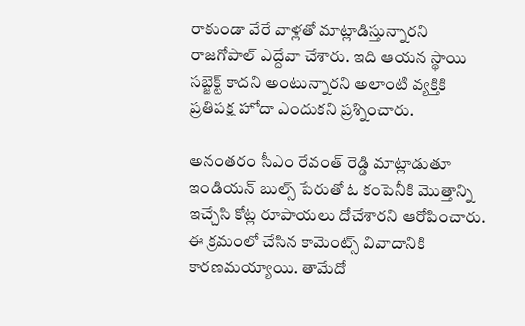రాకుండా వేరే వాళ్లతో మాట్లాడిస్తున్నారని రాజగోపాల్ ఎద్దేవా చేశారు. ఇది ఆయన స్థాయి సబ్జెక్ట్ కాదని అంటున్నారని అలాంటి వ్యక్తికి ప్రతిపక్ష హోదా ఎందుకని ప్రశ్నించారు.

అనంతరం సీఎం రేవంత్ రెడ్డి మాట్లాడుతూ ఇండియన్ బుల్స్ పేరుతో ఓ కంపెనీకి మొత్తాన్ని ఇచ్చేసి కోట్ల రూపాయలు దోచేశారని ఆరోపించారు. ఈ క్రమంలో చేసిన కామెంట్స్‌ వివాదానికి కారణమయ్యాయి. తామేదో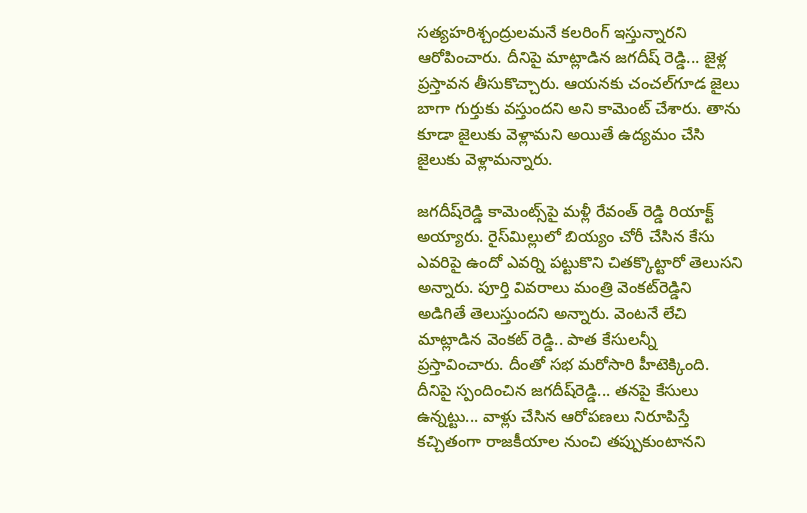సత్యహరిశ్చంద్రులమనే కలరింగ్ ఇస్తున్నారని ఆరోపించారు. దీనిపై మాట్లాడిన జగదీష్ రెడ్డి... జైళ్ల ప్రస్తావన తీసుకొచ్చారు. ఆయనకు చంచల్‌గూడ జైలు బాగా గుర్తుకు వస్తుందని అని కామెంట్ చేశారు. తాను కూడా జైలుకు వెళ్లామని అయితే ఉద్యమం చేసి జైలుకు వెళ్లామన్నారు.

జగదీష్‌రెడ్డి కామెంట్స్‌పై మళ్లీ రేవంత్ రెడ్డి రియాక్ట్ అయ్యారు. రైస్‌మిల్లులో బియ్యం చోరీ చేసిన కేసు ఎవరిపై ఉందో ఎవర్ని పట్టుకొని చితక్కొట్టారో తెలుసని అన్నారు. పూర్తి వివరాలు మంత్రి వెంకట్‌రెడ్డిని అడిగితే తెలుస్తుందని అన్నారు. వెంటనే లేచి మాట్లాడిన వెంకట్‌ రెడ్డి.. పాత కేసులన్నీ ప్రస్తావించారు. దీంతో సభ మరోసారి హీటెక్కింది. దీనిపై స్పందించిన జగదీష్‌రెడ్డి... తనపై కేసులు ఉన్నట్టు... వాళ్లు చేసిన ఆరోపణలు నిరూపిస్తే కచ్చితంగా రాజకీయాల నుంచి తప్పుకుంటానని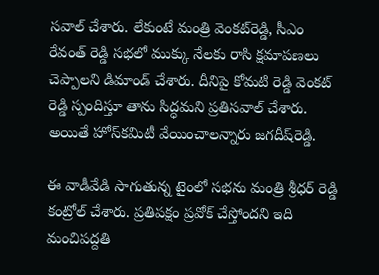సవాల్ చేశారు. లేకుంటే మంత్రి వెంకట్‌రెడ్డి, సీఎం రేవంత్ రెడ్డి సభలో ముక్కు నేలకు రాసి క్షమాపణలు చెప్పాలని డిమాండ్ చేశారు. దీనిపై కోమటి రెడ్డి వెంకట్‌ రెడ్డి స్పందిస్తూ తాను సిద్ధమని ప్రతిసవాల్ చేశారు. అయితే హోస్‌కమిటీ వేయించాలన్నారు జగదీష్‌రెడ్డి.

ఈ వాడీవేడి సాగుతున్న టైంలో సభను మంత్రి శ్రీధర్ రెడ్డి కంట్రోల్ చేశారు. ప్రతిపక్షం ప్రవోక్ చేస్తోందని ఇది మంచిపద్దతి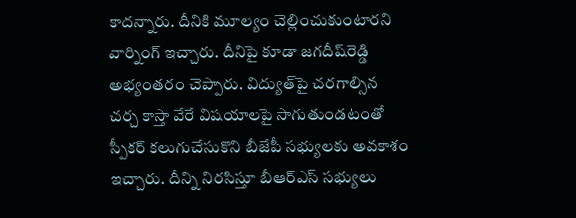కాదన్నారు. దీనికి మూల్యం చెల్లించుకుంటారని వార్నింగ్ ఇచ్చారు. దీనిపై కూడా జగదీష్‌రెడ్డి అభ్యంతరం చెప్పారు. విద్యుత్‌పై చరగాల్సిన చర్చ కాస్తా వేరే విషయాలపై సాగుతుండటంతో స్పీకర్‌ కలుగుచేసుకొని బీజేపీ సభ్యులకు అవకాశం ఇచ్చారు. దీన్ని నిరసిస్తూ బీఆర్‌ఎస్‌ సభ్యులు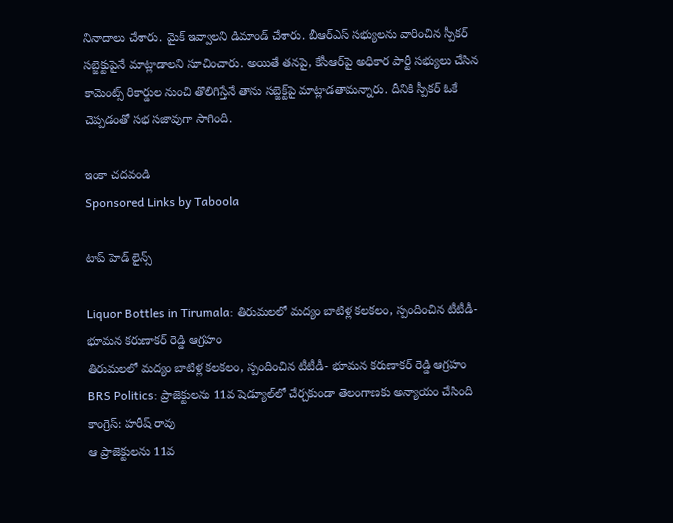నినాదాలు చేశారు. మైక్ ఇవ్వాలని డిమాండ్ చేశారు. బీఆర్‌ఎస్‌ సభ్యులను వారించిన స్పీకర్‌ సబ్జెక్టుపైనే మాట్లాడాలని సూచించారు. అయితే తనపై, కేసీఆర్‌పై అధికార పార్టీ సభ్యులు చేసిన కామెంట్స్ రికార్డుల నుంచి తొలిగిస్తేనే తాను సబ్జెక్ట్‌పై మాట్లాడతామన్నారు. దీనికి స్పీకర్ ఓకే చెప్పడంతో సభ సజావుగా సాగింది.

ఇంకా చదవండి
Sponsored Links by Taboola

టాప్ హెడ్ లైన్స్

Liquor Bottles in Tirumala: తిరుమలలో మద్యం బాటిళ్ల కలకలం, స్పందించిన టీటీడీ- భూమన కరుణాకర్ రెడ్డి ఆగ్రహం
తిరుమలలో మద్యం బాటిళ్ల కలకలం, స్పందించిన టీటీడీ- భూమన కరుణాకర్ రెడ్డి ఆగ్రహం
BRS Politics: ప్రాజెక్టులను 11వ షెడ్యూల్‌లో చేర్చకుండా తెలంగాణకు అన్యాయం చేసింది కాంగ్రెస్: హరీష్ రావు
ఆ ప్రాజెక్టులను 11వ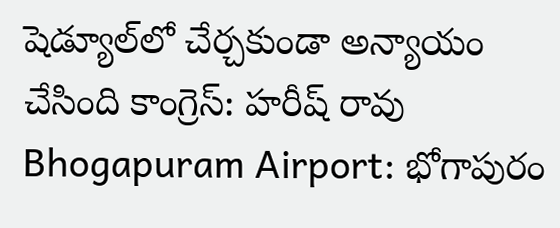షెడ్యూల్‌లో చేర్చకుండా అన్యాయం చేసింది కాంగ్రెస్: హరీష్ రావు
Bhogapuram Airport: భోగాపురం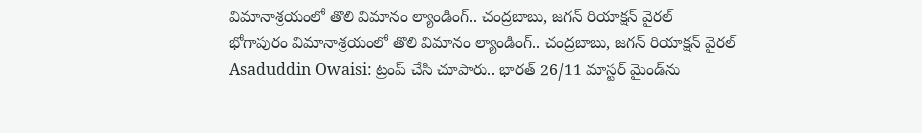విమానాశ్రయంలో తొలి విమానం ల్యాండింగ్.. చంద్రబాబు, జగన్ రియాక్షన్ వైరల్
భోగాపురం విమానాశ్రయంలో తొలి విమానం ల్యాండింగ్.. చంద్రబాబు, జగన్ రియాక్షన్ వైరల్
Asaduddin Owaisi: ట్రంప్ చేసి చూపారు.. భారత్ 26/11 మాస్టర్ మైండ్‌ను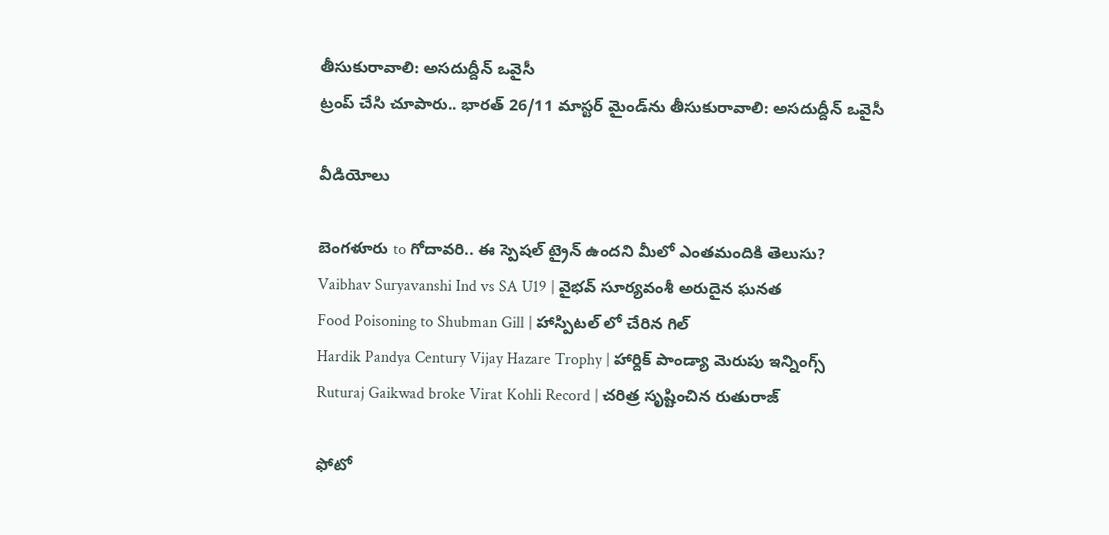తీసుకురావాలి: అసదుద్దీన్ ఒవైసీ
ట్రంప్ చేసి చూపారు.. భారత్ 26/11 మాస్టర్ మైండ్‌ను తీసుకురావాలి: అసదుద్దీన్ ఒవైసీ

వీడియోలు

బెంగళూరు to గోదావరి.. ఈ స్పెషల్ ట్రైన్ ఉందని మీలో ఎంతమందికి తెలుసు?
Vaibhav Suryavanshi Ind vs SA U19 | వైభవ్ సూర్యవంశీ అరుదైన ఘనత
Food Poisoning to Shubman Gill | హాస్పిటల్ లో చేరిన గిల్
Hardik Pandya Century Vijay Hazare Trophy | హార్దిక్ పాండ్యా మెరుపు ఇన్నింగ్స్
Ruturaj Gaikwad broke Virat Kohli Record | చరిత్ర సృష్టించిన రుతురాజ్

ఫోటో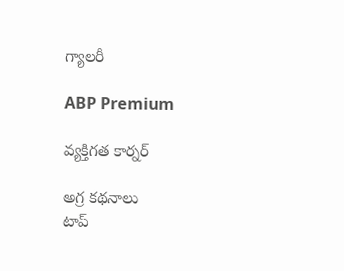గ్యాలరీ

ABP Premium

వ్యక్తిగత కార్నర్

అగ్ర కథనాలు
టాప్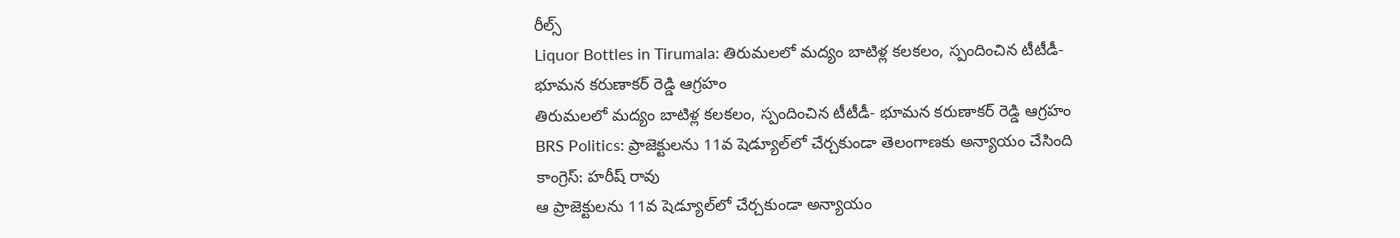రీల్స్
Liquor Bottles in Tirumala: తిరుమలలో మద్యం బాటిళ్ల కలకలం, స్పందించిన టీటీడీ- భూమన కరుణాకర్ రెడ్డి ఆగ్రహం
తిరుమలలో మద్యం బాటిళ్ల కలకలం, స్పందించిన టీటీడీ- భూమన కరుణాకర్ రెడ్డి ఆగ్రహం
BRS Politics: ప్రాజెక్టులను 11వ షెడ్యూల్‌లో చేర్చకుండా తెలంగాణకు అన్యాయం చేసింది కాంగ్రెస్: హరీష్ రావు
ఆ ప్రాజెక్టులను 11వ షెడ్యూల్‌లో చేర్చకుండా అన్యాయం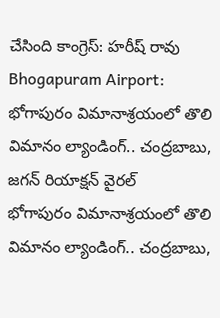చేసింది కాంగ్రెస్: హరీష్ రావు
Bhogapuram Airport: భోగాపురం విమానాశ్రయంలో తొలి విమానం ల్యాండింగ్.. చంద్రబాబు, జగన్ రియాక్షన్ వైరల్
భోగాపురం విమానాశ్రయంలో తొలి విమానం ల్యాండింగ్.. చంద్రబాబు,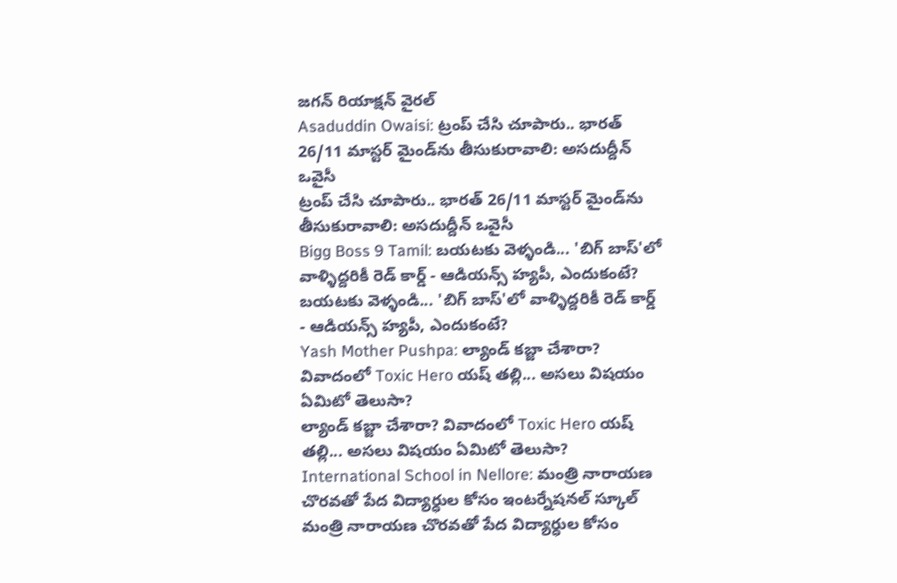జగన్ రియాక్షన్ వైరల్
Asaduddin Owaisi: ట్రంప్ చేసి చూపారు.. భారత్ 26/11 మాస్టర్ మైండ్‌ను తీసుకురావాలి: అసదుద్దీన్ ఒవైసీ
ట్రంప్ చేసి చూపారు.. భారత్ 26/11 మాస్టర్ మైండ్‌ను తీసుకురావాలి: అసదుద్దీన్ ఒవైసీ
Bigg Boss 9 Tamil: బయటకు వెళ్ళండి... 'బిగ్ బాస్'లో వాళ్ళిద్దరికీ రెడ్ కార్డ్ - ఆడియన్స్‌ హ్యపీ, ఎందుకంటే?
బయటకు వెళ్ళండి... 'బిగ్ బాస్'లో వాళ్ళిద్దరికీ రెడ్ కార్డ్ - ఆడియన్స్‌ హ్యపీ, ఎందుకంటే?
Yash Mother Pushpa: ల్యాండ్ కబ్జా చేశారా? వివాదంలో Toxic Hero యష్ తల్లి... అసలు విషయం ఏమిటో తెలుసా?
ల్యాండ్ కబ్జా చేశారా? వివాదంలో Toxic Hero యష్ తల్లి... అసలు విషయం ఏమిటో తెలుసా?
International School in Nellore: మంత్రి నారాయణ చొరవతో పేద విద్యార్ధుల కోసం ఇంటర్నేషనల్ స్కూల్
మంత్రి నారాయణ చొరవతో పేద విద్యార్ధుల కోసం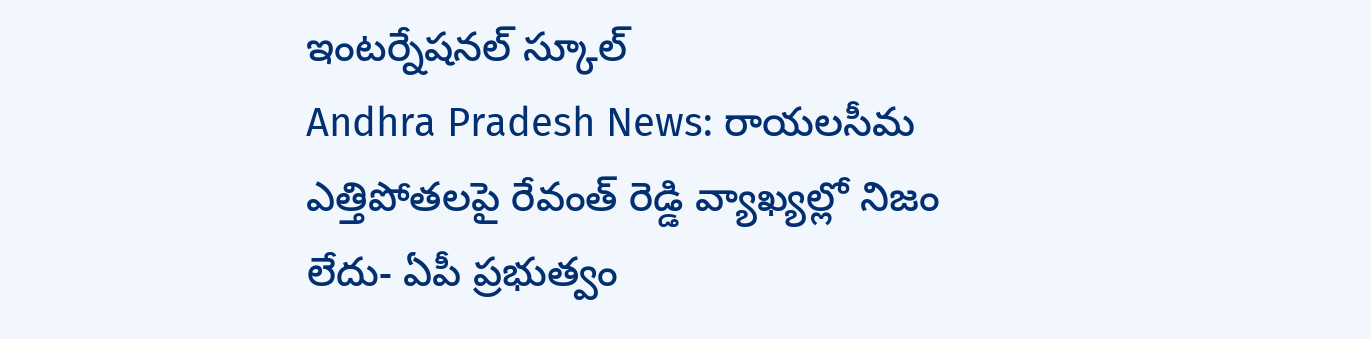ఇంటర్నేషనల్ స్కూల్
Andhra Pradesh News: రాయలసీమ ఎత్తిపోతలపై రేవంత్ రెడ్డి వ్యాఖ్యల్లో నిజం లేదు- ఏపీ ప్రభుత్వం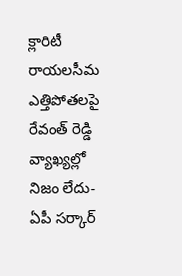క్లారిటీ
రాయలసీమ ఎత్తిపోతలపై రేవంత్ రెడ్డి వ్యాఖ్యల్లో నిజం లేదు- ఏపీ సర్కార్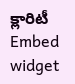క్లారిటీ
Embed widget